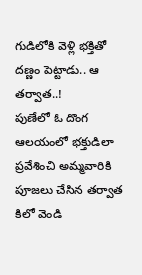గుడిలోకి వెళ్లి భక్తితో దణ్ణం పెట్టాడు.. ఆ తర్వాత..!
పుణేలో ఓ దొంగ ఆలయంలో భక్తుడిలా ప్రవేశించి అమ్మవారికి పూజలు చేసిన తర్వాత కిలో వెండి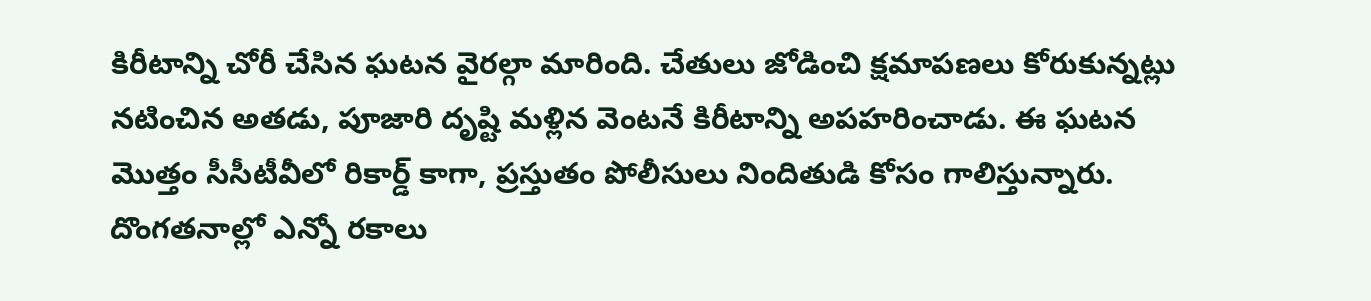కిరీటాన్ని చోరీ చేసిన ఘటన వైరల్గా మారింది. చేతులు జోడించి క్షమాపణలు కోరుకున్నట్లు నటించిన అతడు, పూజారి దృష్టి మళ్లిన వెంటనే కిరీటాన్ని అపహరించాడు. ఈ ఘటన మొత్తం సీసీటీవీలో రికార్డ్ కాగా, ప్రస్తుతం పోలీసులు నిందితుడి కోసం గాలిస్తున్నారు.
దొంగతనాల్లో ఎన్నో రకాలు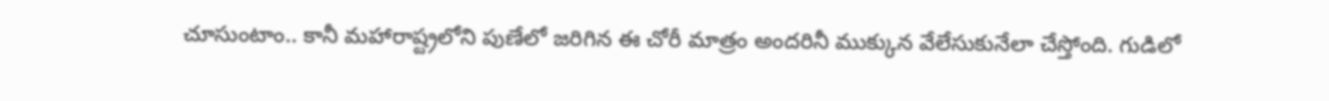చూసుంటాం.. కానీ మహారాష్ట్రలోని పుణేలో జరిగిన ఈ చోరీ మాత్రం అందరినీ ముక్కున వేలేసుకునేలా చేస్తోంది. గుడిలో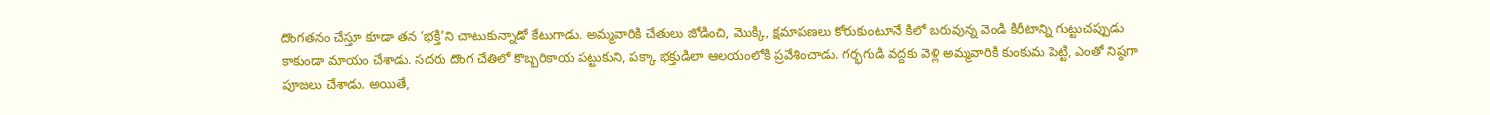దొంగతనం చేస్తూ కూడా తన ‘భక్తి’ని చాటుకున్నాడో కేటుగాడు. అమ్మవారికి చేతులు జోడించి, మొక్కి, క్షమాపణలు కోరుకుంటూనే కిలో బరువున్న వెండి కిరీటాన్ని గుట్టుచప్పుడు కాకుండా మాయం చేశాడు. సదరు దొంగ చేతిలో కొబ్బరికాయ పట్టుకుని, పక్కా భక్తుడిలా ఆలయంలోకి ప్రవేశించాడు. గర్భగుడి వద్దకు వెళ్లి అమ్మవారికి కుంకుమ పెట్టి, ఎంతో నిష్ఠగా పూజలు చేశాడు. అయితే,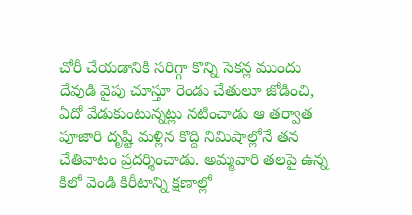చోరీ చేయడానికి సరిగ్గా కొన్ని సెకన్ల ముందు దేవుడి వైపు చూస్తూ రెండు చేతులూ జోడించి, ఏదో వేడుకుంటున్నట్లు నటించాడు ఆ తర్వాత పూజారి దృష్టి మళ్లిన కొద్ది నిమిషాల్లోనే తన చేతివాటం ప్రదర్శించాడు. అమ్మవారి తలపై ఉన్న కిలో వెండి కిరీటాన్ని క్షణాల్లో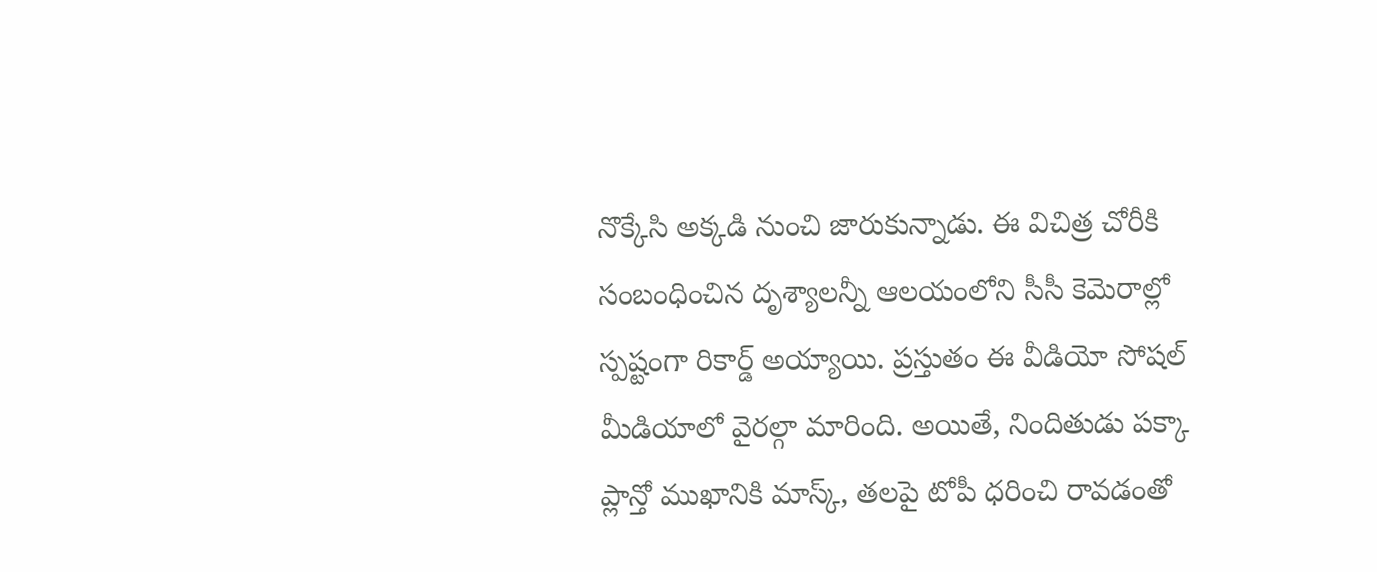నొక్కేసి అక్కడి నుంచి జారుకున్నాడు. ఈ విచిత్ర చోరీకి సంబంధించిన దృశ్యాలన్నీ ఆలయంలోని సీసీ కెమెరాల్లో స్పష్టంగా రికార్డ్ అయ్యాయి. ప్రస్తుతం ఈ వీడియో సోషల్ మీడియాలో వైరల్గా మారింది. అయితే, నిందితుడు పక్కా ప్లాన్తో ముఖానికి మాస్క్, తలపై టోపీ ధరించి రావడంతో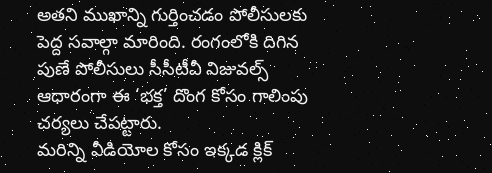అతని ముఖాన్ని గుర్తించడం పోలీసులకు పెద్ద సవాల్గా మారింది. రంగంలోకి దిగిన పుణే పోలీసులు సీసీటీవీ విజువల్స్ ఆధారంగా ఈ ‘భక్త’ దొంగ కోసం గాలింపు చర్యలు చేపట్టారు.
మరిన్ని వీడియోల కోసం ఇక్కడ క్లిక్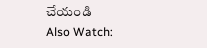చేయండి
Also Watch: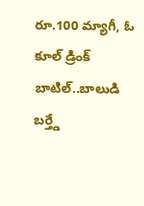రూ.100 మ్యాగీ, ఓ కూల్ డ్రింక్ బాటిల్..బాలుడి బర్త్డే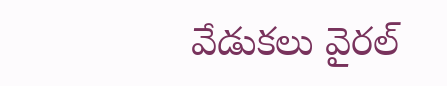వేడుకలు వైరల్